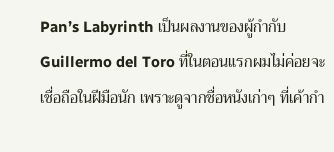Pan’s Labyrinth เป็นผลงานของผู้กำกับ Guillermo del Toro ที่ในตอนแรกผมไม่ค่อยจะเชื่อถือในฝีมือนัก เพราะดูจากชื่อหนังเก่าๆ ที่เค้ากำ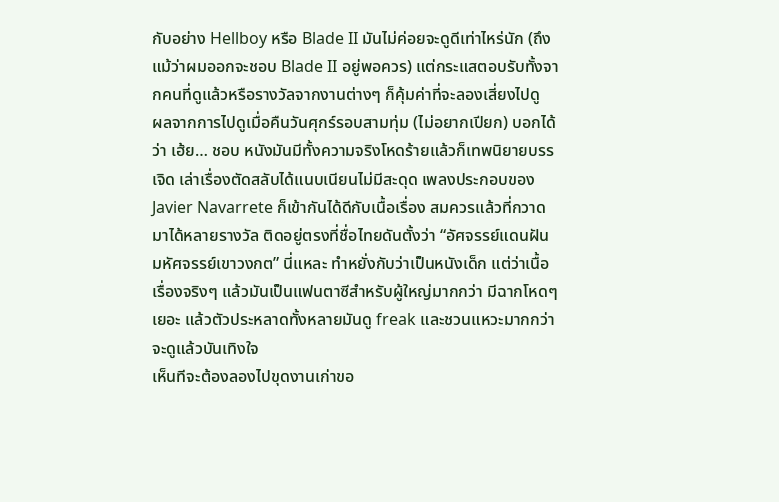กับอย่าง Hellboy หรือ Blade II มันไม่ค่อยจะดูดีเท่าไหร่นัก (ถึงแม้ว่าผมออกจะชอบ Blade II อยู่พอควร) แต่กระแสตอบรับทั้งจากคนที่ดูแล้วหรือรางวัลจากงานต่างๆ ก็คุ้มค่าที่จะลองเสี่ยงไปดู
ผลจากการไปดูเมื่อคืนวันศุกร์รอบสามทุ่ม (ไม่อยากเปียก) บอกได้ว่า เฮ้ย… ชอบ หนังมันมีทั้งความจริงโหดร้ายแล้วก็เทพนิยายบรรเจิด เล่าเรื่องตัดสลับได้แนบเนียนไม่มีสะดุด เพลงประกอบของ Javier Navarrete ก็เข้ากันได้ดีกับเนื้อเรื่อง สมควรแล้วที่กวาดมาได้หลายรางวัล ติดอยู่ตรงที่ชื่อไทยดันตั้งว่า “อัศจรรย์แดนฝัน มหัศจรรย์เขาวงกต” นี่แหละ ทำหยั่งกับว่าเป็นหนังเด็ก แต่ว่าเนื้อเรื่องจริงๆ แล้วมันเป็นแฟนตาซีสำหรับผู้ใหญ่มากกว่า มีฉากโหดๆ เยอะ แล้วตัวประหลาดทั้งหลายมันดู freak และชวนแหวะมากกว่าจะดูแล้วบันเทิงใจ
เห็นทีจะต้องลองไปขุดงานเก่าขอ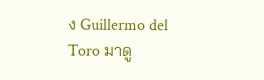ง Guillermo del Toro มาดู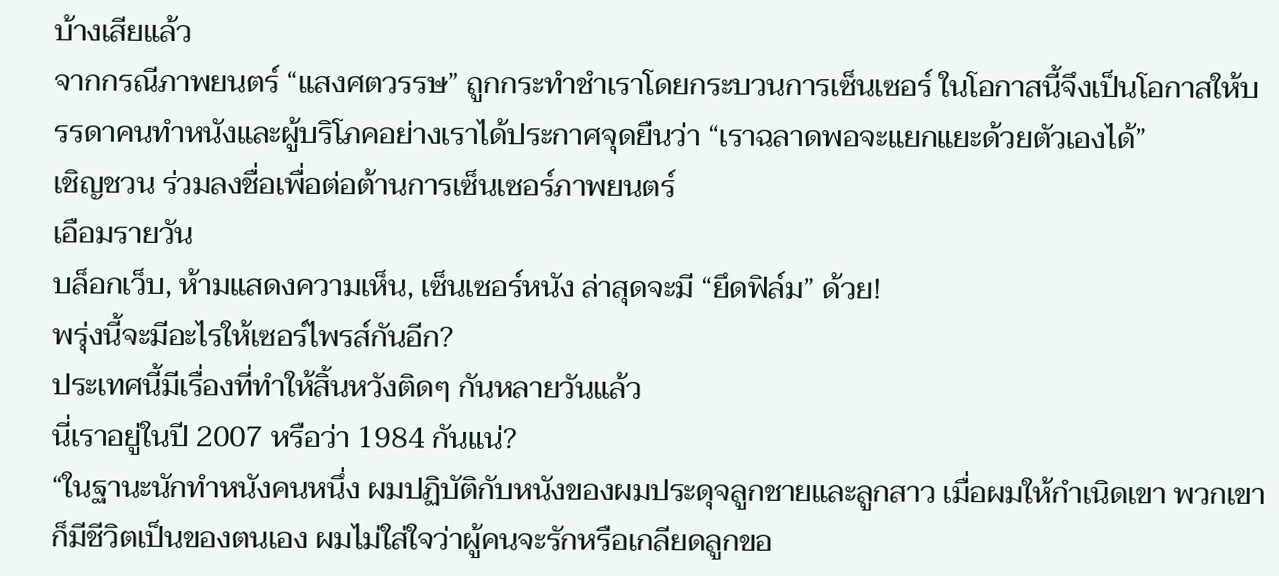บ้างเสียแล้ว
จากกรณีภาพยนตร์ “แสงศตวรรษ” ถูกกระทำชำเราโดยกระบวนการเซ็นเซอร์ ในโอกาสนี้จึงเป็นโอกาสให้บรรดาคนทำหนังและผู้บริโภคอย่างเราได้ประกาศจุดยืนว่า “เราฉลาดพอจะแยกแยะด้วยตัวเองได้”
เชิญชวน ร่วมลงชื่อเพื่อต่อต้านการเซ็นเซอร์ภาพยนตร์
เอือมรายวัน
บล็อกเว็บ, ห้ามแสดงความเห็น, เซ็นเซอร์หนัง ล่าสุดจะมี “ยึดฟิล์ม” ด้วย!
พรุ่งนี้จะมีอะไรให้เซอร์ไพรส์กันอีก?
ประเทศนี้มีเรื่องที่ทำให้สิ้นหวังติดๆ กันหลายวันแล้ว
นี่เราอยู่ในปี 2007 หรือว่า 1984 กันแน่?
“ในฐานะนักทำหนังคนหนึ่ง ผมปฏิบัติกับหนังของผมประดุจลูกชายและลูกสาว เมื่อผมให้กำเนิดเขา พวกเขาก็มีชีวิตเป็นของตนเอง ผมไม่ใส่ใจว่าผู้คนจะรักหรือเกลียดลูกขอ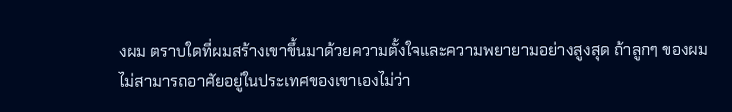งผม ตราบใดที่ผมสร้างเขาขึ้นมาด้วยความตั้งใจและความพยายามอย่างสูงสุด ถ้าลูกๆ ของผมไม่สามารถอาศัยอยู่ในประเทศของเขาเองไม่ว่า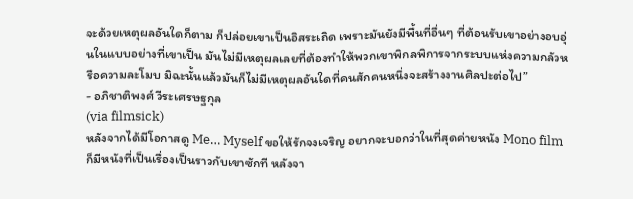จะด้วยเหตุผลอันใดก็ตาม ก็ปล่อยเขาเป็นอิสระเถิด เพราะมันยังมีพื้นที่อื่นๆ ที่ต้อนรับเขาอย่างอบอุ่นในแบบอย่างที่เขาเป็น มันไม่มีเหตุผลเลยที่ต้องทำให้พวกเขาพิกลพิการจากระบบแห่งความกลัวหรือความละโมบ มิฉะนั้นแล้วมันก็ไม่มีเหตุผลอันใดที่คนสักคนหนึ่งจะสร้างงานศิลปะต่อไป”
- อภิชาติพงศ์ วีระเศรษฐกุล
(via filmsick)
หลังจากได้มีโอกาสดู Me… Myself ขอให้รักจงเจริญ อยากจะบอกว่าในที่สุดค่ายหนัง Mono film ก็มีหนังที่เป็นเรื่องเป็นราวกับเขาซักที หลังจา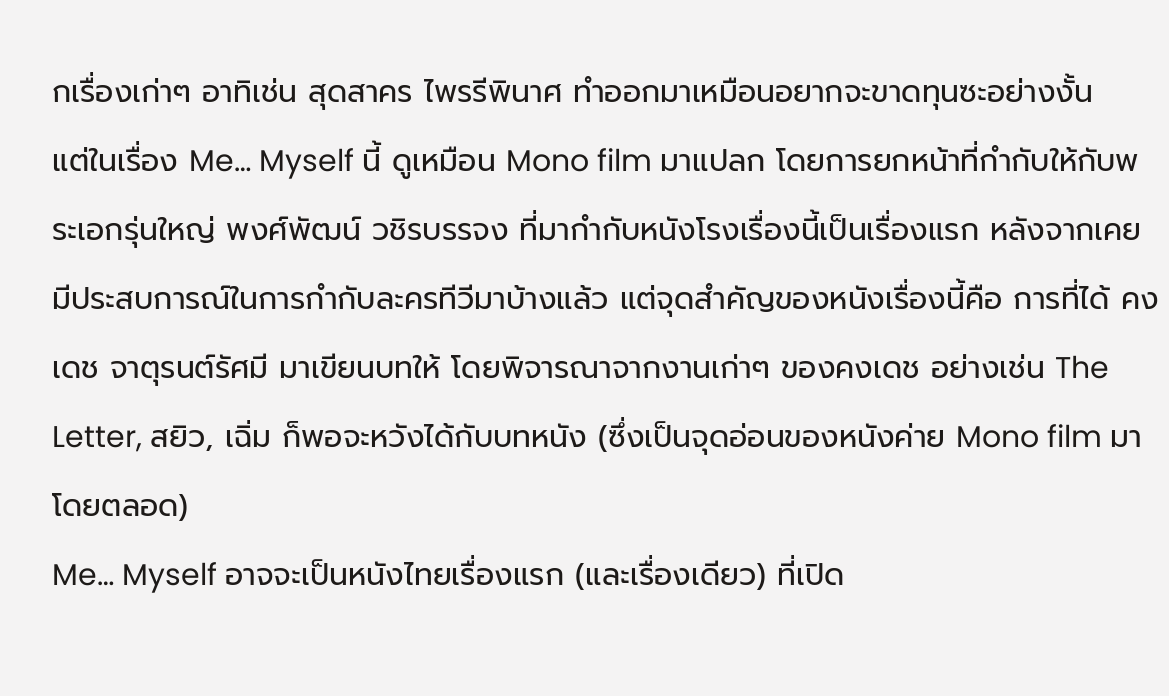กเรื่องเก่าๆ อาทิเช่น สุดสาคร ไพรรีพินาศ ทำออกมาเหมือนอยากจะขาดทุนซะอย่างงั้น
แต่ในเรื่อง Me… Myself นี้ ดูเหมือน Mono film มาแปลก โดยการยกหน้าที่กำกับให้กับพระเอกรุ่นใหญ่ พงศ์พัฒน์ วชิรบรรจง ที่มากำกับหนังโรงเรื่องนี้เป็นเรื่องแรก หลังจากเคยมีประสบการณ์ในการกำกับละครทีวีมาบ้างแล้ว แต่จุดสำคัญของหนังเรื่องนี้คือ การที่ได้ คงเดช จาตุรนต์รัศมี มาเขียนบทให้ โดยพิจารณาจากงานเก่าๆ ของคงเดช อย่างเช่น The Letter, สยิว, เฉิ่ม ก็พอจะหวังได้กับบทหนัง (ซึ่งเป็นจุดอ่อนของหนังค่าย Mono film มาโดยตลอด)
Me… Myself อาจจะเป็นหนังไทยเรื่องแรก (และเรื่องเดียว) ที่เปิด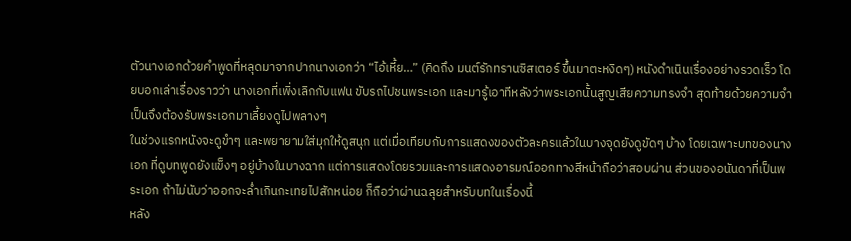ตัวนางเอกด้วยคำพูดที่หลุดมาจากปากนางเอกว่า “ไอ้เหี้ย…” (คิดถึง มนต์รักทรานซิสเตอร์ ขึ้นมาตะหงิดๆ) หนังดำเนินเรื่องอย่างรวดเร็ว โดยบอกเล่าเรื่องราวว่า นางเอกที่เพิ่งเลิกกับแฟน ขับรถไปชนพระเอก และมารู้เอาทีหลังว่าพระเอกนั้นสูญเสียความทรงจำ สุดท้ายด้วยความจำเป็นจึงต้องรับพระเอกมาเลี้ยงดูไปพลางๆ
ในช่วงแรกหนังจะดูขำๆ และพยายามใส่มุกให้ดูสนุก แต่เมื่อเทียบกับการแสดงของตัวละครแล้วในบางจุดยังดูขัดๆ บ้าง โดยเฉพาะบทของนางเอก ที่ดูบทพูดยังแข็งๆ อยู่บ้างในบางฉาก แต่การแสดงโดยรวมและการแสดงอารมณ์ออกทางสีหน้าถือว่าสอบผ่าน ส่วนของอนันดาที่เป็นพระเอก ถ้าไม่นับว่าออกจะล่ำเกินกะเทยไปสักหน่อย ก็ถือว่าผ่านฉลุยสำหรับบทในเรื่องนี้
หลัง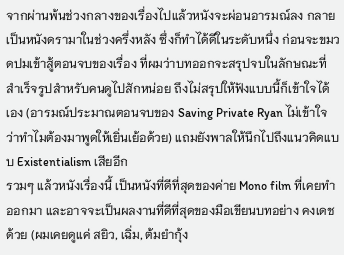จากผ่านพ้นช่วงกลางของเรื่องไปแล้วหนังจะผ่อนอารมณ์ลง กลายเป็นหนังดรามาในช่วงครึ่งหลัง ซึ่งก็ทำได้ดีในระดับหนึ่ง ก่อนจะขมวดปมเข้าสู้ตอนจบของเรื่อง ที่ผมว่าบทออกจะสรุปจบในลักษณะที่สำเร็จรูปสำหรับคนดูไปสักหน่อย ถึงไม่สรุปให้ฟังแบบนี้ก็เข้าใจได้เอง (อารมณ์ประมาณตอนจบของ Saving Private Ryan ไม่เข้าใจว่าทำไมต้องมาพูดให้เยิ่นเย้อด้วย) แถมยังพาลให้นึกไปถึงแนวคิดแบบ Existentialism เสียอีก
รวมๆ แล้วหนังเรื่องนี้ เป็นหนังที่ดีที่สุดของค่าย Mono film ที่เคยทำออกมา และอาจจะเป็นผลงานที่ดีที่สุดของมือเขียนบทอย่าง คงเดช ด้วย (ผมเคยดูแค่ สยิว, เฉิ่ม, ต้มยำกุ้ง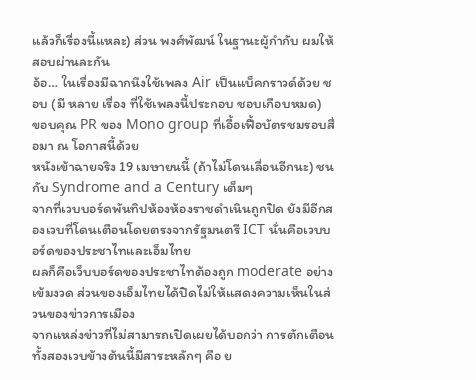แล้วก็เรื่องนี้แหละ) ส่วน พงศ์พัฒน์ ในฐานะผู้กำกับ ผมให้สอบผ่านละกัน
อ้อ… ในเรื่องมีฉากนึงใช้เพลง Air เป็นแบ็คกราวด์ด้วย ชอบ (มี หลาย เรื่อง ที่ใช้เพลงนี้ประกอบ ชอบเกือบหมด)
ขอบคุณ PR ของ Mono group ที่เอื้อเฟื้อบัตรชมรอบสื่อมา ณ โอกาสนี้ด้วย
หนังเข้าฉายจริง 19 เมษายนนี้ (ถ้าไม่โดนเลื่อนอีกนะ) ชนกับ Syndrome and a Century เต็มๆ
จากที่เวบบอร์ดพันทิปห้องห้องราชดำเนินถูกปิด ยังมีอีกสองเวบที่โดนเตือนโดยตรงจากรัฐมนตรี ICT นั่นคือเวบบอร์ดของประชาไทและเอ็มไทย
ผลก็คือเว็บบอร์ดของประชาไทต้องถูก moderate อย่างเข้มงวด ส่วนของเอ็มไทยได้ปิดไม่ให้แสดงความเห็นในส่วนของข่าวการเมือง
จากแหล่งข่าวที่ไม่สามารถเปิดเผยได้บอกว่า การตักเตือนทั้งสองเวบข้างต้นนี้มีสาระหลักๆ คือ ย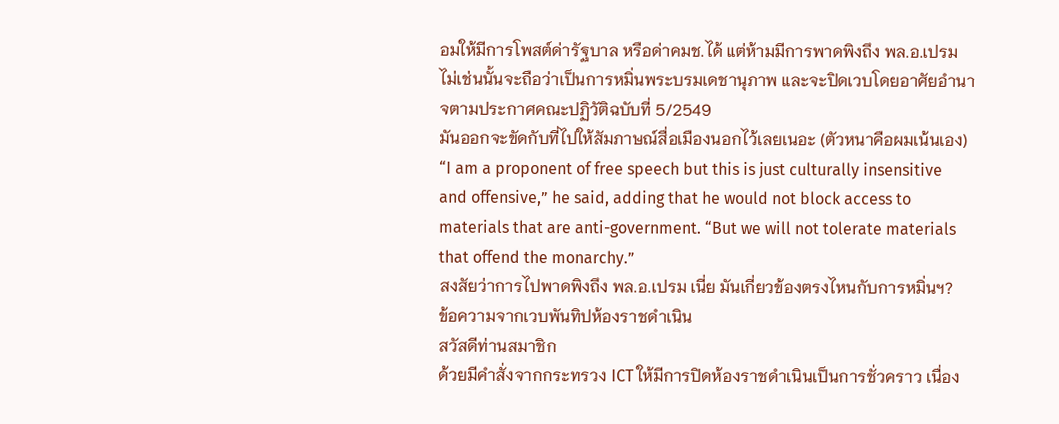อมให้มีการโพสต์ด่ารัฐบาล หรือด่าคมช.ได้ แต่ห้ามมีการพาดพิงถึง พล.อ.เปรม ไม่เช่นนั้นจะถือว่าเป็นการหมิ่นพระบรมเดชานุภาพ และจะปิดเวบโดยอาศัยอำนาจตามประกาศคณะปฏิวัติฉบับที่ 5/2549
มันออกจะขัดกับที่ไปให้สัมภาษณ์สื่อเมืองนอกไว้เลยเนอะ (ตัวหนาคือผมเน้นเอง)
“I am a proponent of free speech but this is just culturally insensitive and offensive,” he said, adding that he would not block access to materials that are anti-government. “But we will not tolerate materials that offend the monarchy.”
สงสัยว่าการไปพาดพิงถึง พล.อ.เปรม เนี่ย มันเกี่ยวข้องตรงไหนกับการหมิ่นฯ?
ข้อความจากเวบพันทิปห้องราชดำเนิน
สวัสดีท่านสมาชิก
ด้วยมีคำสั่งจากกระทรวง ICT ให้มีการปิดห้องราชดำเนินเป็นการชั่วคราว เนื่อง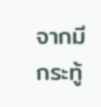จากมีกระทู้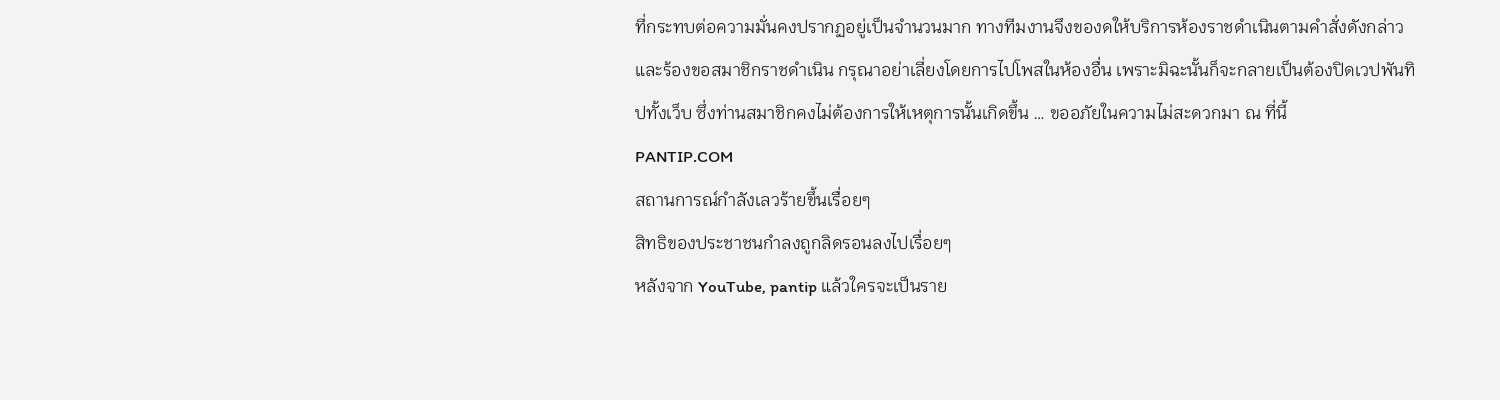ที่กระทบต่อความมั่นคงปรากฏอยู่เป็นจำนวนมาก ทางทีมงานจึงของดให้บริการห้องราชดำเนินตามคำสั่งดังกล่าว และร้องขอสมาชิกราชดำเนิน กรุณาอย่าเลี่ยงโดยการไปโพสในห้องอื่น เพราะมิฉะนั้นก็จะกลายเป็นต้องปิดเวปพันทิปทั้งเว็บ ซึ่งท่านสมาชิกคงไม่ต้องการให้เหตุการนั้นเกิดขึ้น … ขออภัยในความไม่สะดวกมา ณ ที่นี้
PANTIP.COM
สถานการณ์กำลังเลวร้ายขึ้นเรื่อยๆ
สิทธิของประชาชนกำลงถูกลิดรอนลงไปเรื่อยๆ
หลังจาก YouTube, pantip แล้วใครจะเป็นราย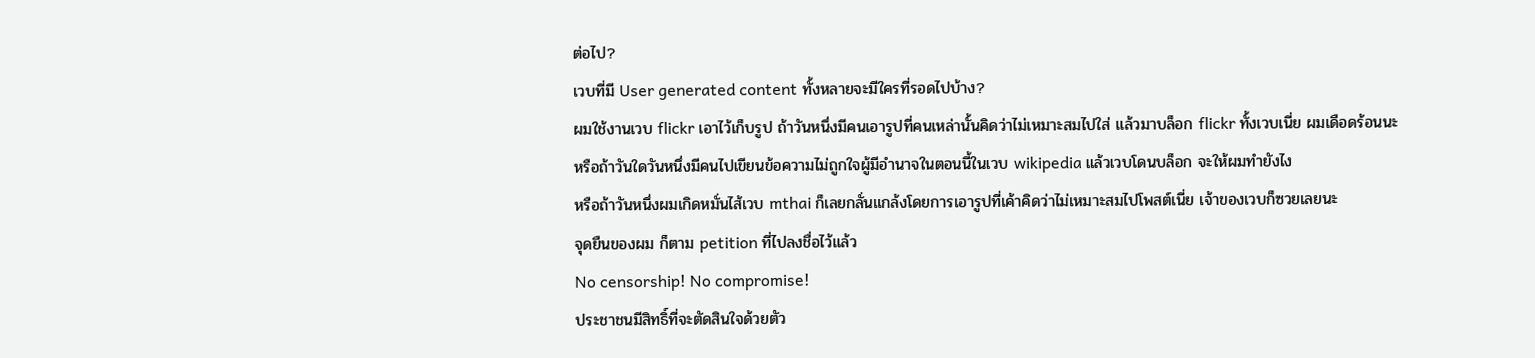ต่อไป?
เวบที่มี User generated content ทั้งหลายจะมีใครที่รอดไปบ้าง?
ผมใช้งานเวบ flickr เอาไว้เก็บรูป ถ้าวันหนึ่งมีคนเอารูปที่คนเหล่านั้นคิดว่าไม่เหมาะสมไปใส่ แล้วมาบล็อก flickr ทั้งเวบเนี่ย ผมเดือดร้อนนะ
หรือถ้าวันใดวันหนึ่งมีคนไปเขียนข้อความไม่ถูกใจผู้มีอำนาจในตอนนี้ในเวบ wikipedia แล้วเวบโดนบล็อก จะให้ผมทำยังไง
หรือถ้าวันหนึ่งผมเกิดหมั่นไส้เวบ mthai ก็เลยกลั่นแกล้งโดยการเอารูปที่เค้าคิดว่าไม่เหมาะสมไปโพสต์เนี่ย เจ้าของเวบก็ซวยเลยนะ
จุดยืนของผม ก็ตาม petition ที่ไปลงชื่อไว้แล้ว
No censorship! No compromise!
ประชาชนมีสิทธิ์ที่จะตัดสินใจด้วยตัว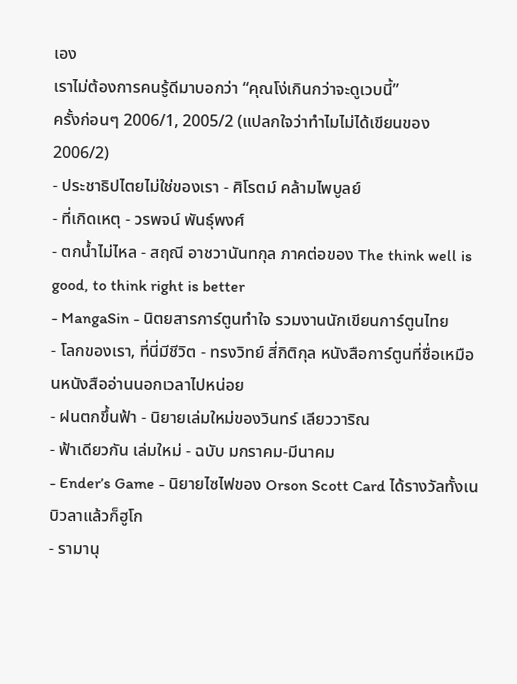เอง
เราไม่ต้องการคนรู้ดีมาบอกว่า “คุณโง่เกินกว่าจะดูเวบนี้”
ครั้งก่อนๆ 2006/1, 2005/2 (แปลกใจว่าทำไมไม่ได้เขียนของ 2006/2)
- ประชาธิปไตยไม่ใช่ของเรา - ศิโรตม์ คล้ามไพบูลย์
- ที่เกิดเหตุ - วรพจน์ พันธุ์พงศ์
- ตกน้ำไม่ไหล - สฤณี อาชวานันทกุล ภาคต่อของ The think well is good, to think right is better
- MangaSin - นิตยสารการ์ตูนทำใจ รวมงานนักเขียนการ์ตูนไทย
- โลกของเรา, ที่นี่มีชีวิต - ทรงวิทย์ สี่กิติกุล หนังสือการ์ตูนที่ชื่อเหมือนหนังสืออ่านนอกเวลาไปหน่อย
- ฝนตกขึ้นฟ้า - นิยายเล่มใหม่ของวินทร์ เลียววาริณ
- ฟ้าเดียวกัน เล่มใหม่ - ฉบับ มกราคม-มีนาคม
- Ender’s Game - นิยายไซไฟของ Orson Scott Card ได้รางวัลทั้งเนบิวลาแล้วก็ฮูโก
- รามานุ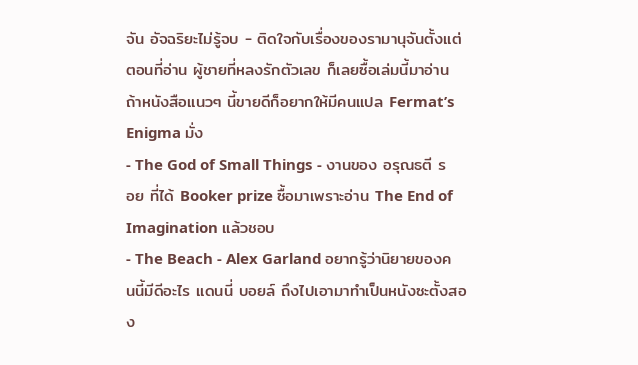จัน อัจฉริยะไม่รู้จบ - ติดใจกับเรื่องของรามานุจันตั้งแต่ตอนที่อ่าน ผู้ชายที่หลงรักตัวเลข ก็เลยซื้อเล่มนี้มาอ่าน ถ้าหนังสือแนวๆ นี้ขายดีก็อยากให้มีคนแปล Fermat’s Enigma มั่ง
- The God of Small Things - งานของ อรุณธตี รอย ที่ได้ Booker prize ซื้อมาเพราะอ่าน The End of Imagination แล้วชอบ
- The Beach - Alex Garland อยากรู้ว่านิยายของคนนี้มีดีอะไร แดนนี่ บอยล์ ถึงไปเอามาทำเป็นหนังซะตั้งสอง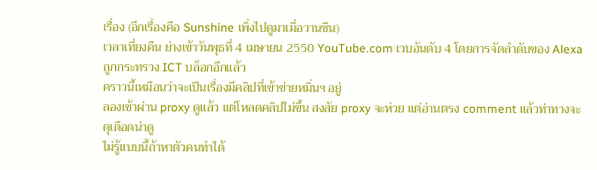เรื่อง (อีกเรื่องคือ Sunshine เพิ่งไปดูมาเมื่อวานซืน)
เวลาเที่ยงคืน ย่างเข้าวันพุธที่ 4 เมษายน 2550 YouTube.com เวบอันดับ 4 โดยการจัดลำดับของ Alexa ถูกกระทรวง ICT บล็อกอีกแล้ว
คราวนี้เหมือนว่าจะเป็นเรื่องมีคลิปที่เข้าข่ายหมิ่นฯ อยู่
ลองเข้าผ่าน proxy ดูแล้ว แต่โหลดคลิปไม่ขึ้น สงสัย proxy จะห่วย แต่อ่านตรง comment แล้วท่าทางจะดุเดือดน่าดู
ไม่รู้แบบนี้ถ้าหาตัวคนทำได้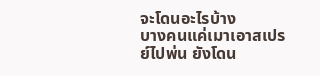จะโดนอะไรบ้าง
บางคนแค่เมาเอาสเปรย์ไปพ่น ยังโดน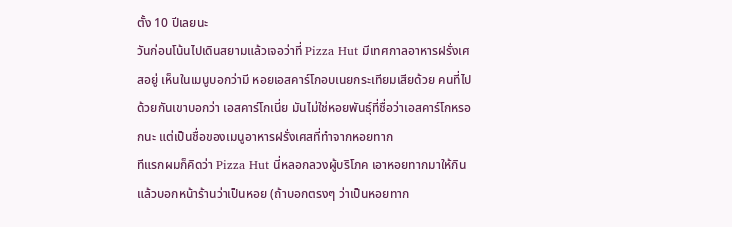ตั้ง 10 ปีเลยนะ
วันก่อนโน้นไปเดินสยามแล้วเจอว่าที่ Pizza Hut มีเทศกาลอาหารฝรั่งเศสอยู่ เห็นในเมนูบอกว่ามี หอยเอสคาร์โกอบเนยกระเทียมเสียด้วย คนที่ไปด้วยกันเขาบอกว่า เอสคาร์โกเนี่ย มันไม่ใช่หอยพันธุ์ที่ชื่อว่าเอสคาร์โกหรอกนะ แต่เป็นชื่อของเมนูอาหารฝรั่งเศสที่ทำจากหอยทาก
ทีแรกผมก็คิดว่า Pizza Hut นี่หลอกลวงผู้บริโภค เอาหอยทากมาให้กินแล้วบอกหน้าร้านว่าเป็นหอย (ถ้าบอกตรงๆ ว่าเป็นหอยทาก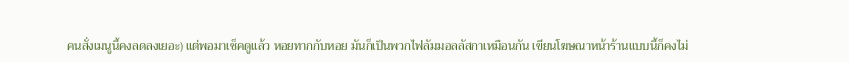คนสั่งเมนูนี้คงลดลงเยอะ) แต่พอมาเช็คดูแล้ว หอยทากกับหอย มันก็เป็นพวกไฟลัมมอลลัสกาเหมือนกัน เขียนโฆษณาหน้าร้านแบบนี้ก็คงไม่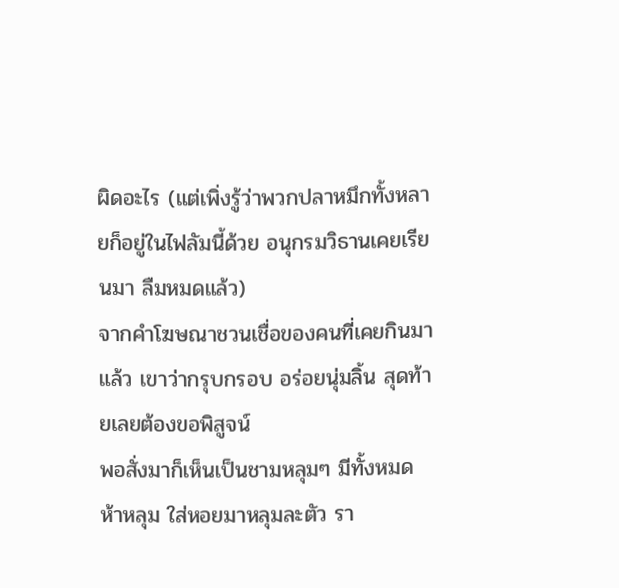ผิดอะไร (แต่เพิ่งรู้ว่าพวกปลาหมึกทั้งหลายก็อยู่ในไฟลัมนี้ด้วย อนุกรมวิธานเคยเรียนมา ลืมหมดแล้ว)
จากคำโฆษณาชวนเชื่อของคนที่เคยกินมาแล้ว เขาว่ากรุบกรอบ อร่อยนุ่มลิ้น สุดท้ายเลยต้องขอพิสูจน์
พอสั่งมาก็เห็นเป็นชามหลุมๆ มีทั้งหมดห้าหลุม ใส่หอยมาหลุมละตัว รา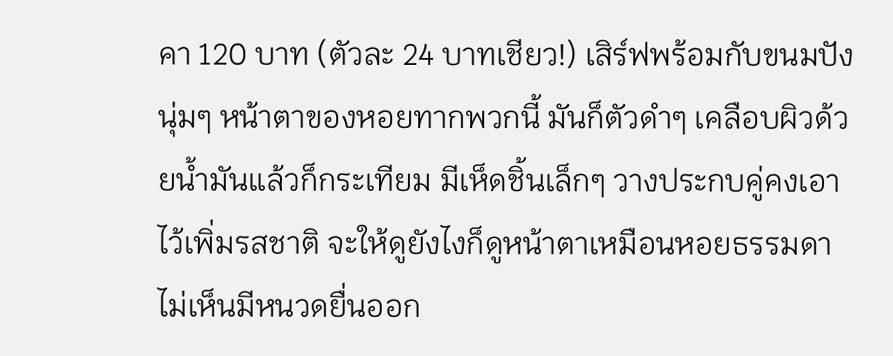คา 120 บาท (ตัวละ 24 บาทเชียว!) เสิร์ฟพร้อมกับขนมปังนุ่มๆ หน้าตาของหอยทากพวกนี้ มันก็ตัวดำๆ เคลือบผิวด้วยน้ำมันแล้วก็กระเทียม มีเห็ดชิ้นเล็กๆ วางประกบคู่คงเอาไว้เพิ่มรสชาติ จะให้ดูยังไงก็ดูหน้าตาเหมือนหอยธรรมดา ไม่เห็นมีหนวดยื่นออก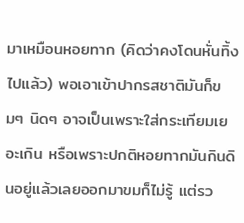มาเหมือนหอยทาก (คิดว่าคงโดนหั่นทิ้งไปแล้ว) พอเอาเข้าปากรสชาติมันก็ขมๆ นิดๆ อาจเป็นเพราะใส่กระเทียมเยอะเกิน หรือเพราะปกติหอยทากมันกินดินอยู่แล้วเลยออกมาขมก็ไม่รู้ แต่รว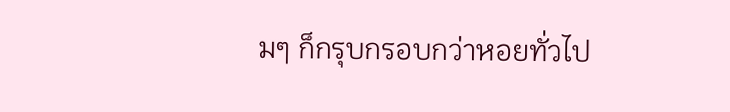มๆ ก็กรุบกรอบกว่าหอยทั่วไป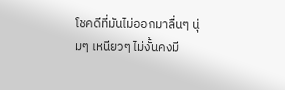โชคดีที่มันไม่ออกมาลื่นๆ นุ่มๆ เหนียวๆ ไม่งั้นคงมี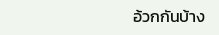อ้วกกันบ้าง